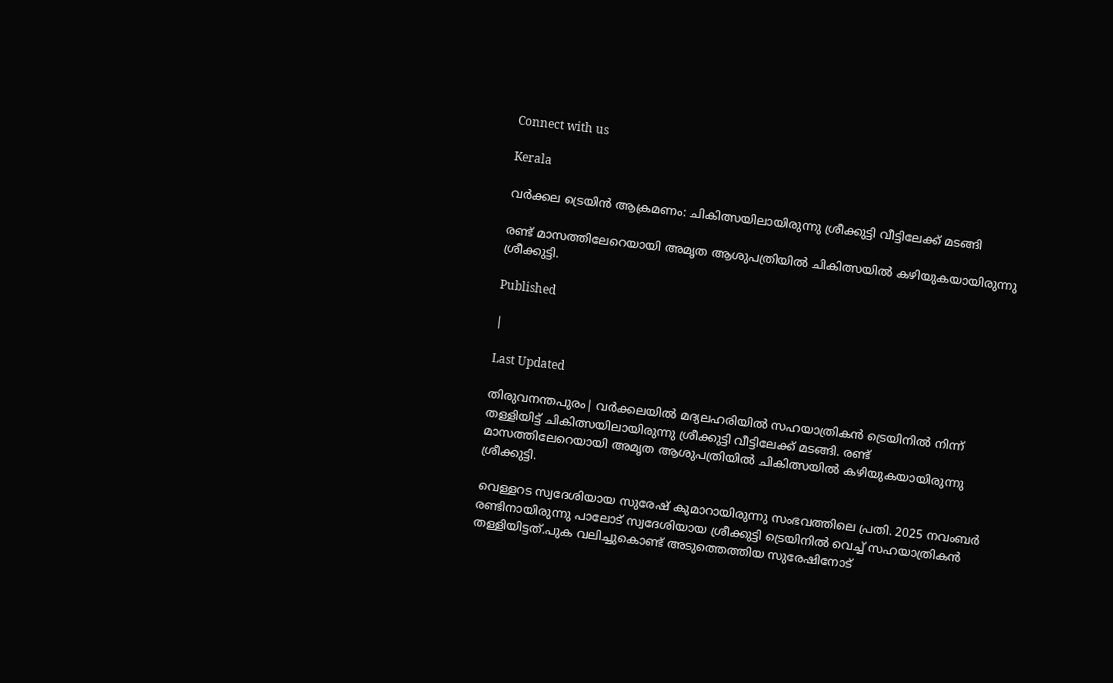Connect with us

Kerala

വർക്കല ട്രെയിൻ ആക്രമണം: ചികിത്സയിലായിരുന്നു ശ്രീക്കുട്ടി വീട്ടിലേക്ക് മടങ്ങി

രണ്ട് മാസത്തിലേറെയായി അമൃത ആശുപത്രിയില്‍ ചികിത്സയില്‍ കഴിയുകയായിരുന്നു ശ്രീക്കുട്ടി.

Published

|

Last Updated

തിരുവനന്തപുരം| വര്‍ക്കലയില്‍ മദ്യലഹരിയില്‍ സഹയാത്രികന്‍ ട്രെയിനില്‍ നിന്ന് തള്ളിയിട്ട് ചികിത്സയിലായിരുന്നു ശ്രീക്കുട്ടി വീട്ടിലേക്ക് മടങ്ങി. രണ്ട് മാസത്തിലേറെയായി അമൃത ആശുപത്രിയില്‍ ചികിത്സയില്‍ കഴിയുകയായിരുന്നു ശ്രീക്കുട്ടി.

വെള്ളറട സ്വദേശിയായ സുരേഷ് കുമാറായിരുന്നു സംഭവത്തിലെ പ്രതി. 2025 നവംബര്‍ രണ്ടിനായിരുന്നു പാലോട് സ്വദേശിയായ ശ്രീക്കുട്ടി ട്രെയിനില്‍ വെച്ച് സഹയാത്രികന്‍ തള്ളിയിട്ടത്.പുക വലിച്ചുകൊണ്ട് അടുത്തെത്തിയ സുരേഷിനോട്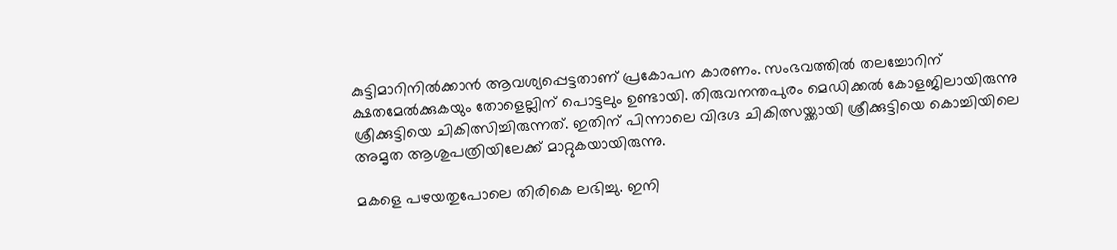കുട്ടിമാറിനില്‍ക്കാന്‍ ആവശ്യപ്പെട്ടതാണ് പ്രകോപന കാരണം. സംഭവത്തില്‍ തലച്ചോറിന് ക്ഷതമേല്‍ക്കുകയും തോളെല്ലിന് പൊട്ടലും ഉണ്ടായി. തിരുവനന്തപുരം മെഡിക്കല്‍ കോളജിലായിരുന്നു ശ്രീക്കുട്ടിയെ ചികിത്സിച്ചിരുന്നത്. ഇതിന് പിന്നാലെ വിദഗ്ദ ചികിത്സയ്ക്കായി ശ്രീക്കുട്ടിയെ കൊച്ചിയിലെ അമൃത ആശുപത്രിയിലേക്ക് മാറ്റുകയായിരുന്നു.

മകളെ പഴയതുപോലെ തിരികെ ലഭിച്ചു. ഇനി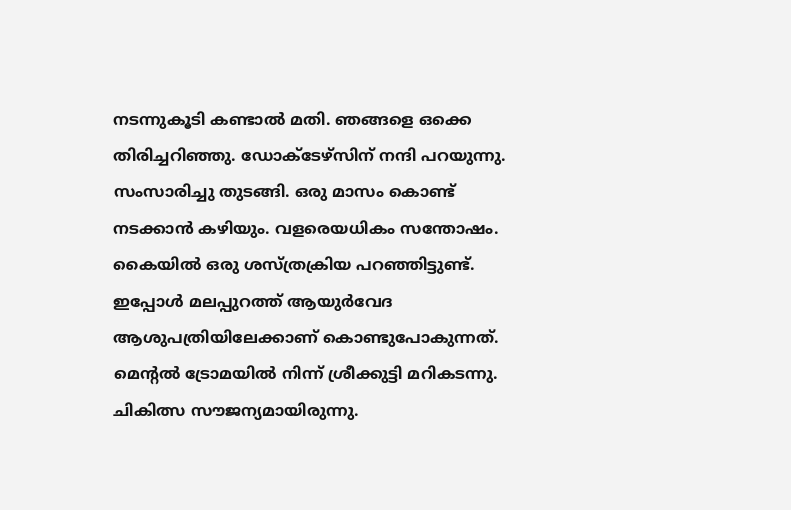നടന്നുകൂടി കണ്ടാല്‍ മതി. ഞങ്ങളെ ഒക്കെ തിരിച്ചറിഞ്ഞു. ഡോക്ടേഴ്സിന് നന്ദി പറയുന്നു. സംസാരിച്ചു തുടങ്ങി. ഒരു മാസം കൊണ്ട് നടക്കാന്‍ കഴിയും. വളരെയധികം സന്തോഷം. കൈയില്‍ ഒരു ശസ്ത്രക്രിയ പറഞ്ഞിട്ടുണ്ട്. ഇപ്പോള്‍ മലപ്പുറത്ത് ആയുര്‍വേദ ആശുപത്രിയിലേക്കാണ് കൊണ്ടുപോകുന്നത്. മെന്റല്‍ ട്രോമയില്‍ നിന്ന് ശ്രീക്കുട്ടി മറികടന്നു. ചികിത്സ സൗജന്യമായിരുന്നു.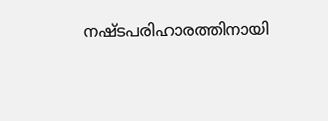നഷ്ടപരിഹാരത്തിനായി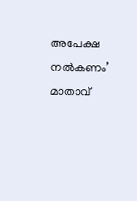അപേക്ഷ നല്‍കണം’ മാതാവ്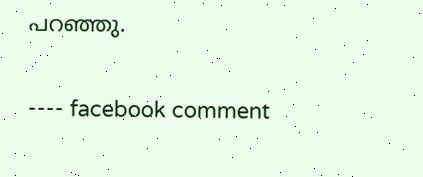പറഞ്ഞു.

---- facebook comment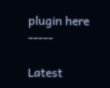plugin here -----

Latest